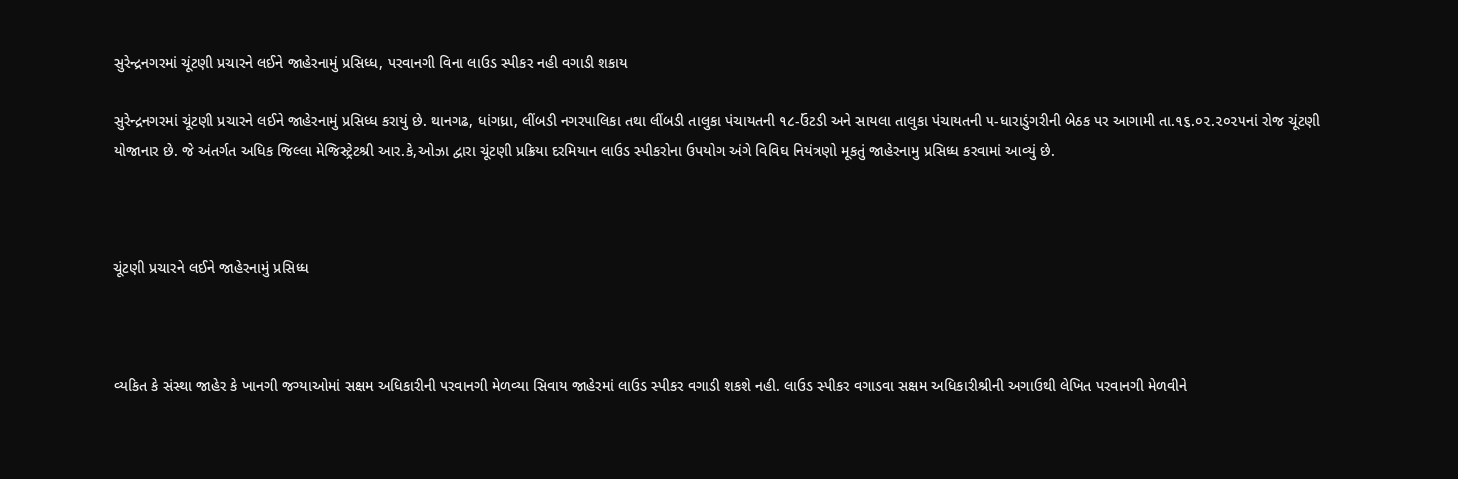સુરેન્દ્રનગરમાં ચૂંટણી પ્રચારને લઈને જાહેરનામું પ્રસિધ્ધ, પરવાનગી વિના લાઉડ સ્પીકર નહી વગાડી શકાય

સુરેન્દ્રનગરમાં ચૂંટણી પ્રચારને લઈને જાહેરનામું પ્રસિધ્ધ કરાયું છે. થાનગઢ, ધાંગધ્રા, લીંબડી નગરપાલિકા તથા લીંબડી તાલુકા પંચાયતની ૧૮-ઉંટડી અને સાયલા તાલુકા પંચાયતની ૫-ધારાડુંગરીની બેઠક પર આગામી તા.૧૬.૦૨.૨૦૨૫નાં રોજ ચૂંટણી યોજાનાર છે. જે અંતર્ગત અધિક જિલ્લા મેજિસ્ટ્રેટશ્રી આર.કે,ઓઝા દ્વારા ચૂંટણી પ્રક્રિયા દરમિયાન લાઉડ સ્પીકરોના ઉપયોગ અંગે વિવિઘ નિયંત્રણો મૂકતું જાહેરનામુ પ્રસિધ્ધ કરવામાં આવ્યું છે.



ચૂંટણી પ્રચારને લઈને જાહેરનામું પ્રસિધ્ધ



વ્યકિત કે સંસ્થા જાહેર કે ખાનગી જગ્યાઓમાં સક્ષમ અધિકારીની પરવાનગી મેળવ્યા સિવાય જાહેરમાં લાઉડ સ્પીકર વગાડી શકશે નહી. લાઉડ સ્પીકર વગાડવા સક્ષમ અધિકારીશ્રીની અગાઉથી લેખિત પરવાનગી મેળવીને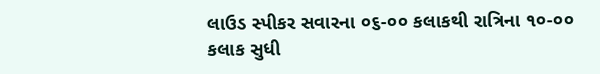લાઉડ સ્પીકર સવારના ૦૬-૦૦ કલાકથી રાત્રિના ૧૦-૦૦ કલાક સુધી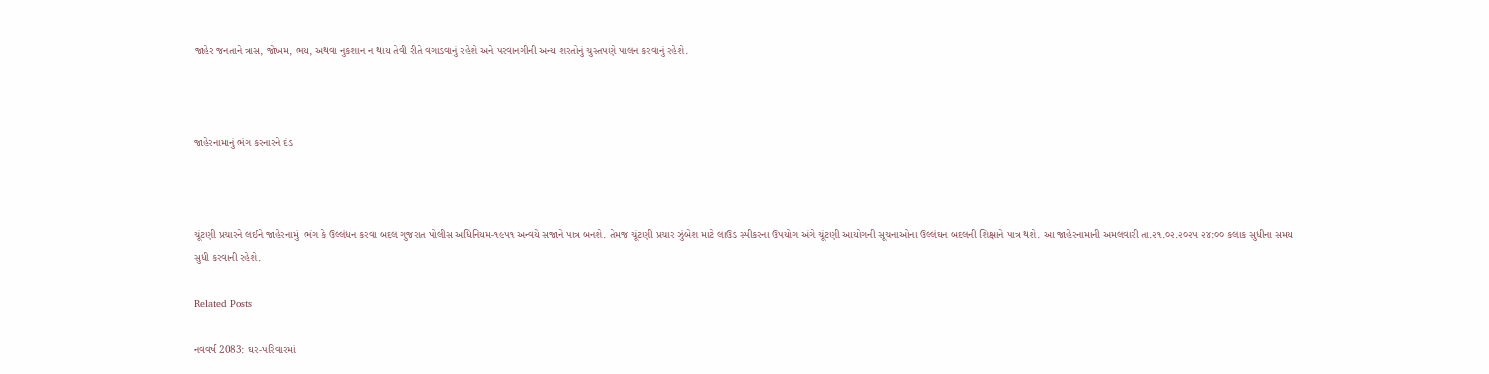જાહેર જનતાને ત્રાસ, જોખમ, ભય, અથવા નુકશાન ન થાય તેવી રીતે વગાડવાનું રહેશે અને પરવાનગીની અન્ય શરતોનું ચુસ્તપણે પાલન કરવાનું રહેશે.



જાહેરનામાનું ભંગ કરનારને દંડ



ચૂંટણી પ્રચારને લઈને જાહેરનામું  ભંગ કે ઉલ્લંધન કરવા બદલ ગુજરાત પોલીસ અધિનિયમ-૧૯૫૧ અન્વયે સજાને પાત્ર બનશે. તેમજ ચૂંટણી પ્રચાર ઝુંબેશ માટે લાઉડ સ્પીકરના ઉપયોગ અંગે ચૂંટણી આયોગની સૂચનાઓના ઉલ્લંઘન બદલની શિક્ષાને પાત્ર થશે. આ જાહેરનામાની અમલવારી તા.૨૧.૦૨.૨૦૨૫ ૨૪:૦૦ કલાક સુધીના સમય સુધી કરવાની રહેશે.

Related Posts

નવવર્ષ 2083: ઘર-પરિવારમાં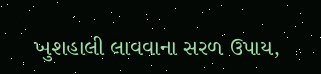ખુશહાલી લાવવાના સરળ ઉપાય,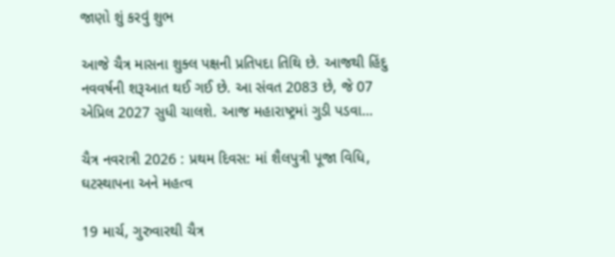જાણો શું કરવું શુભ

આજે ચૈત્ર માસના શુક્લ પક્ષની પ્રતિપદા તિથિ છે. આજથી હિંદુ નવવર્ષની શરૂઆત થઈ ગઈ છે. આ સંવત 2083 છે, જે 07 એપ્રિલ 2027 સુધી ચાલશે. આજ મહારાષ્ટ્રમાં ગુડી પડવા…

ચૈત્ર નવરાત્રી 2026 : પ્રથમ દિવસ: માં શૈલપુત્રી પૂજા વિધિ, ઘટસ્થાપના અને મહત્વ

19 માર્ચ, ગુરુવારથી ચૈત્ર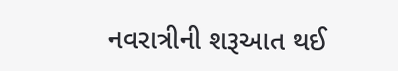નવરાત્રીની શરૂઆત થઈ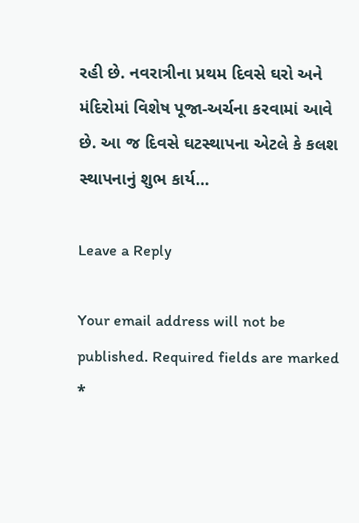રહી છે. નવરાત્રીના પ્રથમ દિવસે ઘરો અને મંદિરોમાં વિશેષ પૂજા-અર્ચના કરવામાં આવે છે. આ જ દિવસે ઘટસ્થાપના એટલે કે કલશ સ્થાપનાનું શુભ કાર્ય…

Leave a Reply

Your email address will not be published. Required fields are marked *